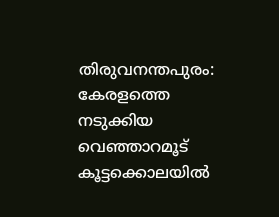തിരുവനന്തപുരം: കേരളത്തെ നടുക്കിയ വെഞ്ഞാറമൂട് കൂട്ടക്കൊലയിൽ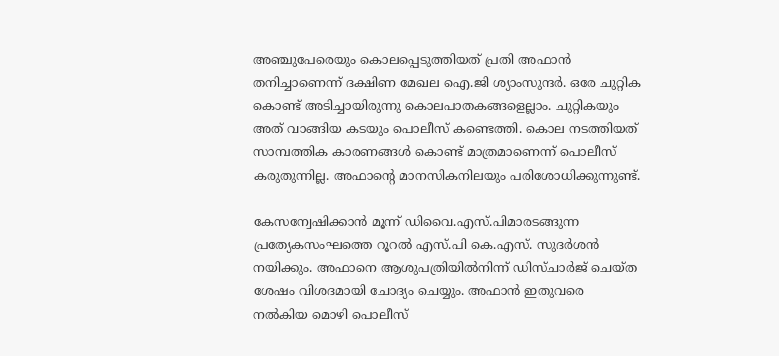അഞ്ചുപേരെയും കൊലപ്പെടുത്തിയത് പ്രതി അഫാൻ തനിച്ചാണെന്ന് ദക്ഷിണ മേഖല ഐ.ജി ശ്യാംസുന്ദര്‍. ഒരേ ചുറ്റിക കൊണ്ട് അടിച്ചായിരുന്നു കൊലപാതകങ്ങളെല്ലാം. ചുറ്റികയും അത് വാങ്ങിയ കടയും പൊലീസ് കണ്ടെത്തി. കൊല നടത്തിയത് സാമ്പത്തിക കാരണങ്ങൾ കൊണ്ട് മാത്രമാണെന്ന് പൊലീസ് കരുതുന്നില്ല. അഫാന്റെ മാനസികനിലയും പരിശോധിക്കുന്നുണ്ട്.

കേസന്വേഷിക്കാന്‍ മൂന്ന് ഡിവൈ.എസ്.പിമാരടങ്ങുന്ന പ്രത്യേകസംഘത്തെ റൂറല്‍ എസ്.പി കെ.എസ്. സുദര്‍ശന്‍ നയിക്കും. അഫാനെ ആശുപത്രിയില്‍നിന്ന് ഡിസ്ചാര്‍ജ് ചെയ്ത ശേഷം വിശദമായി ചോദ്യം ചെയ്യും. അഫാന്‍ ഇതുവരെ നല്‍കിയ മൊഴി പൊലീസ്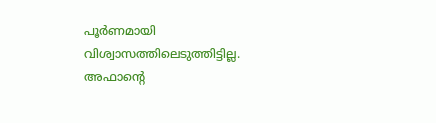പൂര്‍ണമായി വിശ്വാസത്തിലെടുത്തിട്ടില്ല. അഫാന്റെ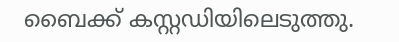ബൈക്ക് കസ്റ്റഡിയിലെടുത്തു.